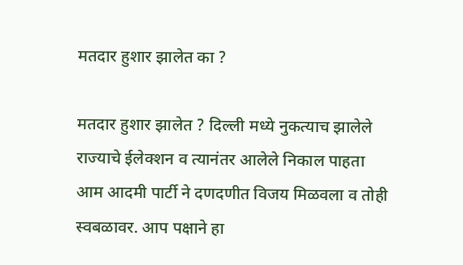मतदार हुशार झालेत का ?

मतदार हुशार झालेत ? दिल्ली मध्ये नुकत्याच झालेले राज्याचे ईलेक्शन व त्यानंतर आलेले निकाल पाहता आम आदमी पार्टी ने दणदणीत विजय मिळवला व तोही स्वबळावर. आप पक्षाने हा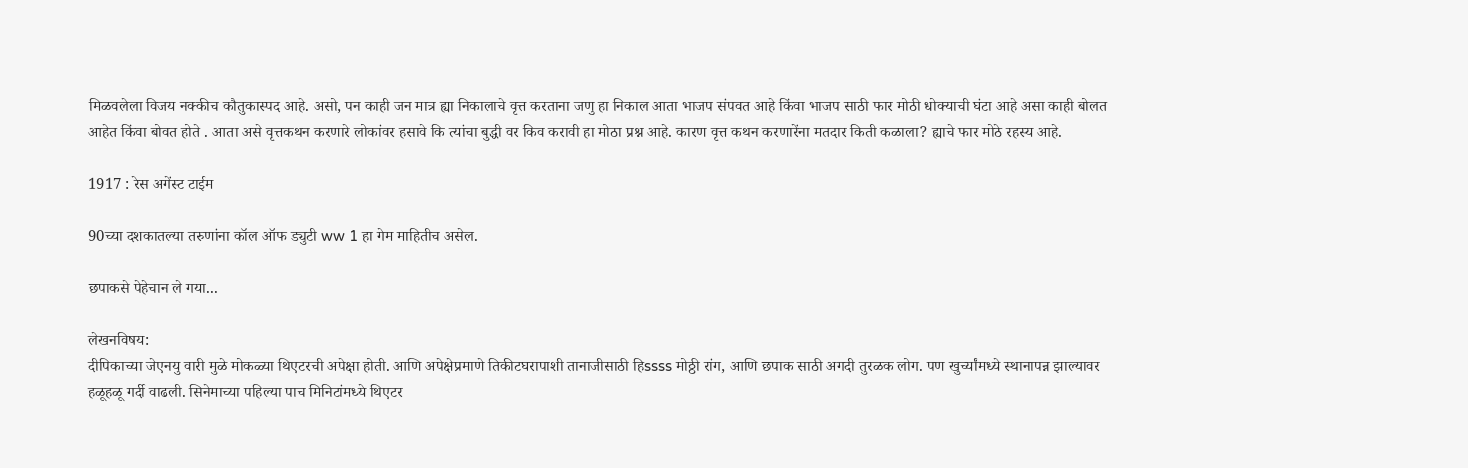मिळवलेला विजय नक्कीच कौतुकास्पद आहे. असो, पन काही जन मात्र ह्या निकालाचे वृत्त करताना जणु हा निकाल आता भाजप संपवत आहे किंवा भाजप साठी फार मोठी धोक्याची घंटा आहे असा काही बोलत आहेत किंवा बोवत होते . आता असे वृत्तकथन करणारे लोकांवर हसावे कि त्यांचा बुद्धी वर किव करावी हा मोठा प्रश्न आहे. कारण वृत्त कथन करणारेंना मतदार किती कळाला? ह्याचे फार मोठे रहस्य आहे.

1917 : रेस अगेंस्ट टाईम

90च्या दशकातल्या तरुणांना कॉल ऑफ ड्युटी ww 1 हा गेम माहितीच असेल.

छपाकसे पेहेचान ले गया...

लेखनविषय:
दीपिकाच्या जेएनयु वारी मुळे मोकळ्या थिएटरची अपेक्षा होती. आणि अपेक्षेप्रमाणे तिकीटघरापाशी तानाजीसाठी हिssss मोठ्ठी रांग, आणि छपाक साठी अगदी तुरळक लोग. पण खुर्च्यांमध्ये स्थानापन्न झाल्यावर हळूहळू गर्दी वाढली. सिनेमाच्या पहिल्या पाच मिनिटांमध्ये थिएटर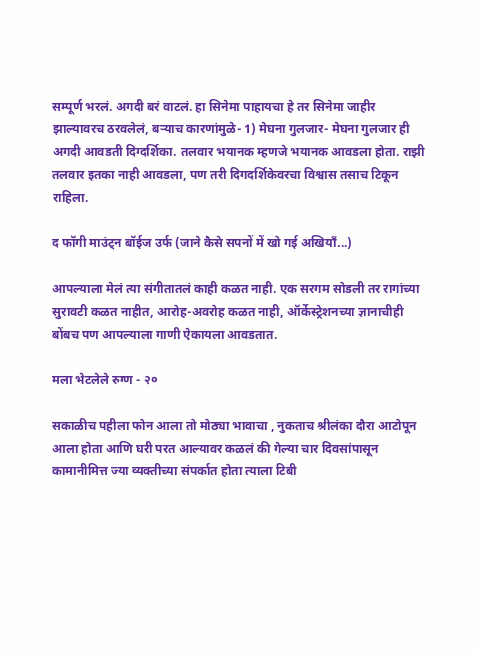सम्पूर्ण भरलं. अगदी बरं वाटलं. हा सिनेमा पाहायचा हे तर सिनेमा जाहीर झाल्यावरच ठरवलेलं, बऱ्याच कारणांमुळे- 1) मेघना गुलजार- मेघना गुलजार ही अगदी आवडती दिग्दर्शिका. तलवार भयानक म्हणजे भयानक आवडला होता. राझी तलवार इतका नाही आवडला, पण तरी दिगदर्शिकेवरचा विश्वास तसाच टिकून राहिला.

द फॉगी माउंट्न बॉईज उर्फ (जाने कैसे सपनों में खो गई अखियाँ...)

आपल्याला मेलं त्या संगीतातलं काही कळत नाही. एक सरगम सोडली तर रागांच्या सुरावटी कळत नाहीत, आरोह-अवरोह कळत नाही, ऑर्केस्ट्रेशनच्या ज्ञानाचीही बोंबच पण आपल्याला गाणी ऐकायला आवडतात.

मला भेटलेले रुग्ण - २०

सकाळीच पहीला फोन आला तो मोठ्या भावाचा , नुकताच श्रीलंका दौरा आटोपून आला होता आणि घरी परत आल्यावर कळलं की गेल्या चार दिवसांपासून कामानीमित्त ज्या व्यक्तीच्या संपर्कात होता त्याला टिबी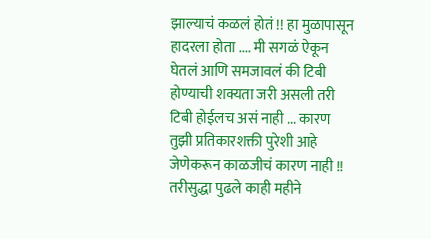झाल्याचं कळलं होतं !! हा मुळापासून हादरला होता .... मी सगळं ऐकून घेतलं आणि समजावलं की टिबी होण्याची शक्यता जरी असली तरी टिबी होईलच असं नाही ... कारण तुझी प्रतिकारशक्ती पुरेशी आहे जेणेकरून काळजीचं कारण नाही !! तरीसुद्धा पुढले काही महीने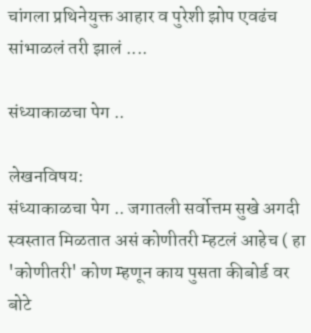चांगला प्रथिनेयुक्त आहार व पुरेशी झोप एवढंच सांभाळलं तरी झालं ....

संध्याकाळचा पेग ..

लेखनविषय:
संध्याकाळचा पेग .. जगातली सर्वोत्तम सुखे अगदी स्वस्तात मिळतात असं कोणीतरी म्हटलं आहेच ( हा 'कोणीतरी' कोण म्हणून काय पुसता कीबोर्ड वर बोटे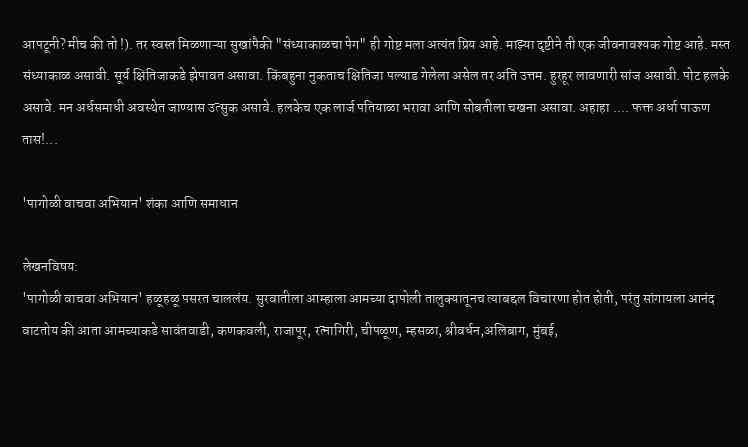आपटूनी? मीच की तो !). तर स्वस्त मिळणाऱ्या सुखांपैकी "संध्याकाळचा पेग" ही गोष्ट मला अत्यंत प्रिय आहे. माझ्या दृष्टीने ती एक जीवनावश्यक गोष्ट आहे. मस्त संध्याकाळ असावी. सूर्य क्षितिजाकडे झेपावत असावा. किंबहुना नुकताच क्षितिजा पल्याड गेलेला असेल तर अति उत्तम. हुरहूर लावणारी सांज असावी. पोट हलके असावे. मन अर्धसमाधी अवस्थेत जाण्यास उत्सुक असावे. हलकेच एक लार्ज पतियाळा भरावा आणि सोबतीला चखना असावा. अहाहा .... फक्त अर्धा पाऊण तास!...

'पागोळी वाचवा अभियान' शंका आणि समाधान

लेखनविषय:
'पागोळी वाचवा अभियान' हळूहळू पसरत चाललंय. सुरवातीला आम्हाला आमच्या दापोली तालुक्यातूनच त्याबद्दल विचारणा होत होती, परंतु सांगायला आनंद वाटतोय की आता आमच्याकडे सावंतवाडी, कणकवली, राजापूर, रत्नागिरी, चीपळूण, म्हसळा, श्रीवर्धन,अलिबाग, मुंबई,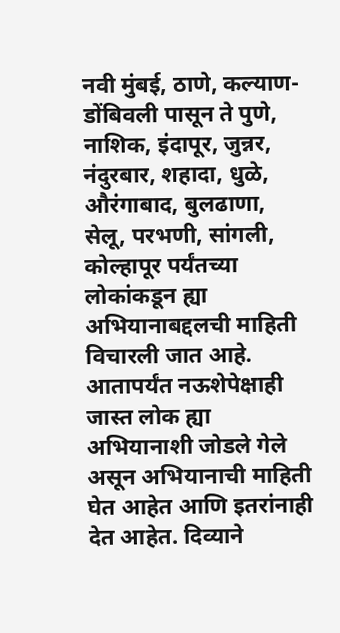नवी मुंबई, ठाणे, कल्याण-डोंबिवली पासून ते पुणे, नाशिक, इंदापूर, जुन्नर, नंदुरबार, शहादा, धुळे, औरंगाबाद, बुलढाणा, सेलू, परभणी, सांगली, कोल्हापूर पर्यंतच्या लोकांकडून ह्या अभियानाबद्दलची माहिती विचारली जात आहे. आतापर्यंत नऊशेपेक्षाही जास्त लोक ह्या अभियानाशी जोडले गेले असून अभियानाची माहिती घेत आहेत आणि इतरांनाही देत आहेत. दिव्याने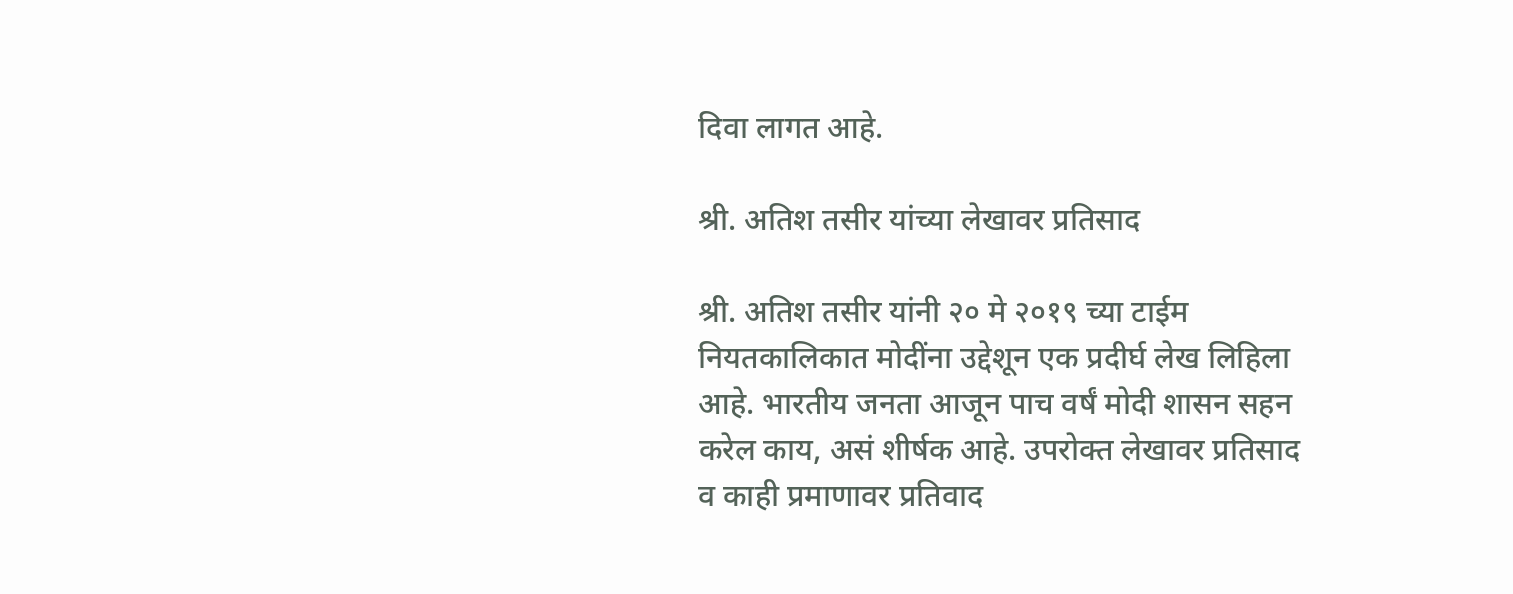दिवा लागत आहे.

श्री. अतिश तसीर यांच्या लेखावर प्रतिसाद

श्री. अतिश तसीर यांनी २० मे २०१९ च्या टाईम नियतकालिकात मोदींना उद्देशून एक प्रदीर्घ लेख लिहिला आहे. भारतीय जनता आजून पाच वर्षं मोदी शासन सहन करेल काय, असं शीर्षक आहे. उपरोक्त लेखावर प्रतिसाद व काही प्रमाणावर प्रतिवाद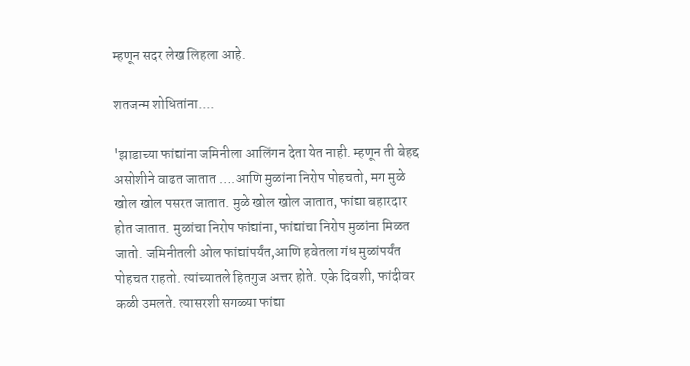म्हणून सदर लेख लिहला आहे.

शतजन्म शोधितांना....

'झाडाच्या फांद्यांना जमिनीला आलिंगन देता येत नाही. म्हणून ती बेहद्द असोशीने वाढत जातात ….आणि मुळांना निरोप पोहचतो, मग मुळे खोल खोल पसरत जातात. मुळे खोल खोल जातात, फांद्या बहारदार होत जातात. मुळांचा निरोप फांद्यांना, फांद्यांचा निरोप मुळांना मिळत जातो. जमिनीतली ओल फांद्यांपर्यंत,आणि हवेतला गंध मुळांपर्यंत पोहचत राहतो. त्यांच्यातले हितगुज अत्तर होते. एके दिवशी, फांदीवर कळी उमलते. त्यासरशी सगळ्या फांद्या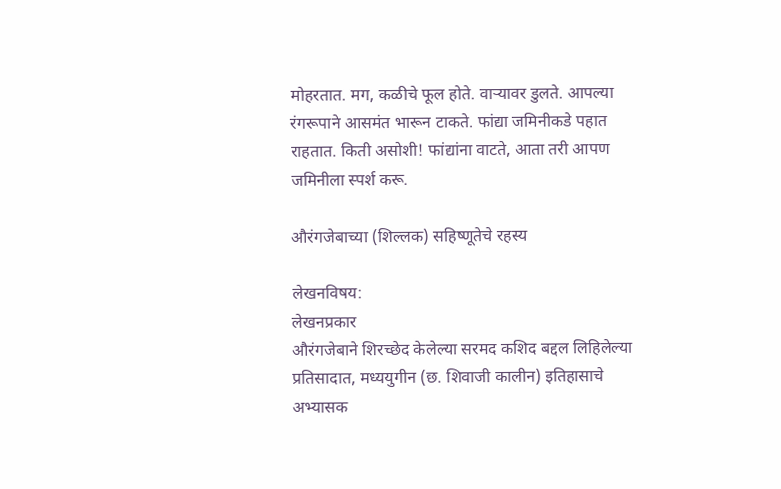मोहरतात. मग, कळीचे फूल होते. वाऱ्यावर डुलते. आपल्या रंगरूपाने आसमंत भारून टाकते. फांद्या जमिनीकडे पहात राहतात. किती असोशी! फांद्यांना वाटते, आता तरी आपण जमिनीला स्पर्श करू.

औरंगजेबाच्या (शिल्लक) सहिष्णूतेचे रहस्य

लेखनविषय:
लेखनप्रकार
औरंगजेबाने शिरच्छेद केलेल्या सरमद कशिद बद्दल लिहिलेल्या प्रतिसादात, मध्ययुगीन (छ. शिवाजी कालीन) इतिहासाचे अभ्यासक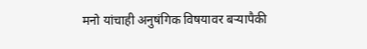मनो यांचाही अनुषंगिक विषयावर बर्‍यापैकी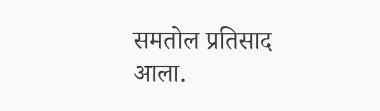समतोल प्रतिसाद आला.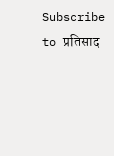Subscribe to प्रतिसाद